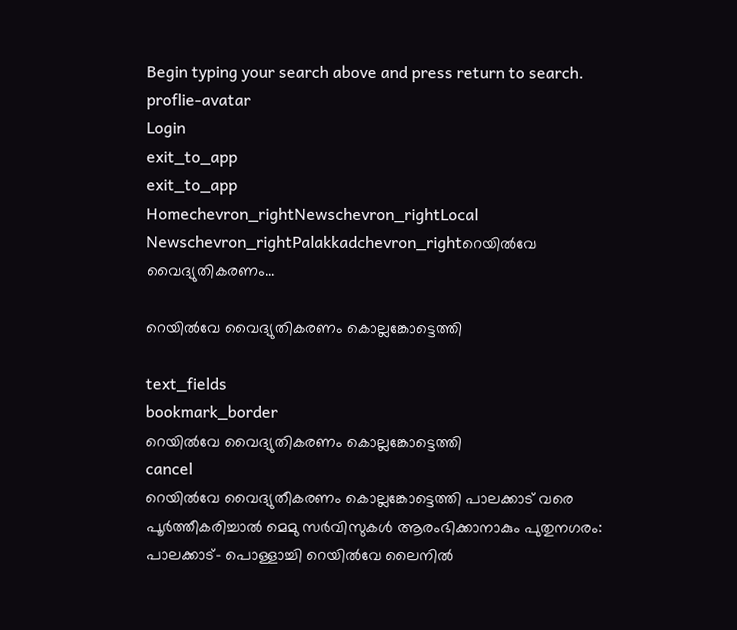Begin typing your search above and press return to search.
proflie-avatar
Login
exit_to_app
exit_to_app
Homechevron_rightNewschevron_rightLocal Newschevron_rightPalakkadchevron_rightറെയിൽവേ വൈദ്യുതികരണം...

റെയിൽവേ വൈദ്യുതികരണം കൊല്ലങ്കോട്ടെത്തി

text_fields
bookmark_border
റെയിൽവേ വൈദ്യുതികരണം കൊല്ലങ്കോട്ടെത്തി
cancel
റെയിൽവേ വൈദ്യുതീകരണം കൊല്ലങ്കോട്ടെത്തി പാലക്കാട് വരെ പൂർത്തീകരിച്ചാൽ മെമു സർവിസുകൾ ആരംഭിക്കാനാകും പുതുനഗരം: പാലക്കാട്- പൊള്ളാച്ചി റെയിൽവേ ലൈനിൽ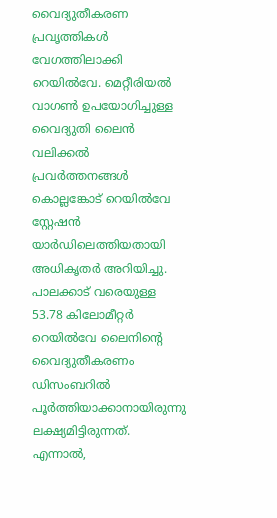വൈദ്യുതീകരണ പ്രവൃത്തികൾ വേഗത്തിലാക്കി റെയിൽവേ. മെറ്റീരിയൽ വാഗൺ ഉപയോഗിച്ചുള്ള വൈദ്യുതി ലൈൻ വലിക്കൽ പ്രവർത്തനങ്ങൾ കൊല്ലങ്കോട് റെയിൽവേ സ്റ്റേഷൻ യാർഡിലെത്തിയതായി അധികൃതർ അറിയിച്ചു. പാലക്കാട് വരെയുള്ള 53.78 കിലോമീറ്റർ റെയിൽവേ ലൈനിന്‍റെ വൈദ്യുതീകരണം ഡിസംബറിൽ പൂർത്തിയാക്കാനായിരുന്നു ലക്ഷ്യമിട്ടിരുന്നത്. എന്നാൽ,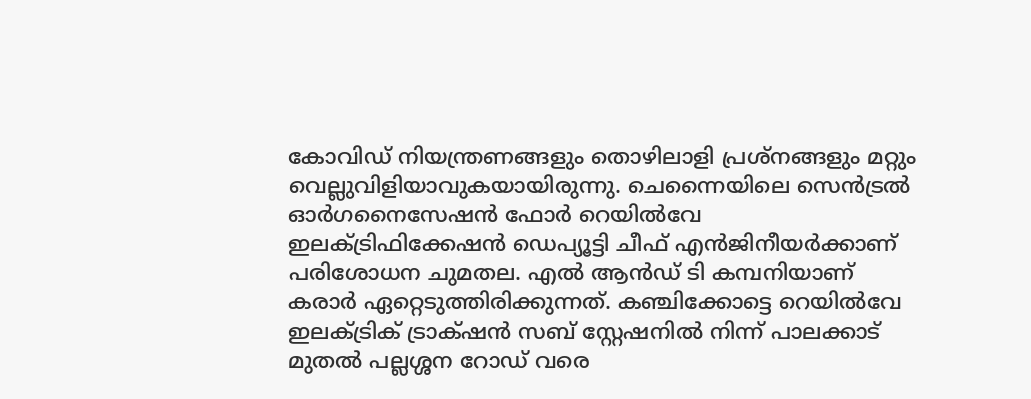കോവിഡ് നിയന്ത്രണങ്ങളും തൊഴിലാളി പ്രശ്നങ്ങളും മറ്റും വെല്ലുവിളിയാവുകയായിരുന്നു. ചെന്നൈയിലെ സെൻട്രൽ ഓർഗനൈസേഷൻ ഫോർ റെയിൽവേ ഇലക്ട്രിഫിക്കേഷൻ ഡെപ്യൂട്ടി ചീഫ് എൻജിനീയർക്കാണ് പരിശോധന ചുമതല. എൽ ആൻഡ് ടി കമ്പനിയാണ് കരാർ ഏറ്റെടുത്തിരിക്കുന്നത്. കഞ്ചിക്കോട്ടെ റെയിൽവേ ഇലക്ട്രിക് ട്രാക്‌ഷൻ സബ് സ്റ്റേഷനിൽ നിന്ന് പാലക്കാട് മുതൽ പല്ലശ്ശന റോഡ് വരെ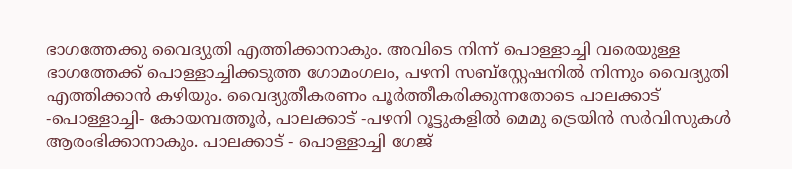ഭാഗത്തേക്കു വൈദ്യുതി എത്തിക്കാനാകും. അവിടെ നിന്ന് പൊള്ളാച്ചി വരെയുള്ള ഭാഗത്തേക്ക് പൊള്ളാച്ചിക്കടുത്ത ഗോമംഗലം, പഴനി സബ്സ്റ്റേഷനിൽ നിന്നും വൈദ്യുതി എത്തിക്കാൻ കഴിയും. വൈദ്യുതീകരണം പൂർത്തീകരിക്കുന്നതോടെ പാലക്കാട് -പൊള്ളാച്ചി- കോയമ്പത്തൂർ, പാലക്കാട് -പഴനി റൂട്ടുകളിൽ മെമു ട്രെയിൻ സർവിസുകൾ ആരംഭിക്കാനാകും. പാലക്കാട് - പൊള്ളാച്ചി ഗേജ്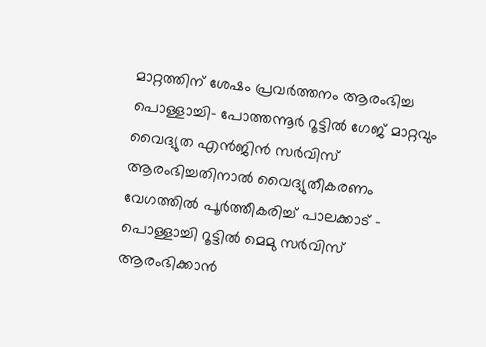മാറ്റത്തിന് ശേഷം പ്രവർത്തനം ആരംഭിച്ച പൊള്ളാച്ചി- പോത്തന്നൂർ റൂട്ടിൽ ഗേജ് മാറ്റവും വൈദ്യുത എൻജിൻ സർവിസ് ആരംഭിച്ചതിനാൽ വൈദ്യുതീകരണം വേഗത്തിൽ പൂർത്തീകരിച്ച് പാലക്കാട് - പൊള്ളാച്ചി റൂട്ടിൽ മെമു സർവിസ് ആരംഭിക്കാൻ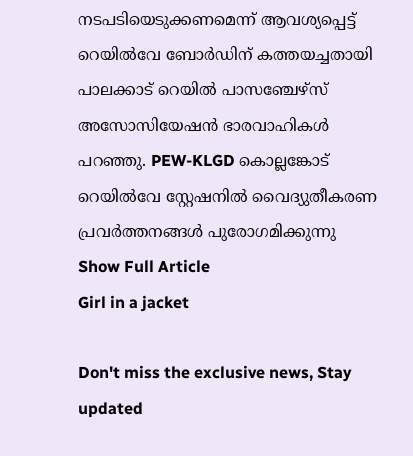നടപടിയെടുക്കണമെന്ന് ആവശ്യപ്പെട്ട് റെയിൽവേ ബോർഡിന് കത്തയച്ചതായി പാലക്കാട് റെയിൽ പാസഞ്ചേഴ്സ് അസോസിയേഷൻ ഭാരവാഹികൾ പറഞ്ഞു. PEW-KLGD കൊല്ലങ്കോട് റെയിൽവേ സ്റ്റേഷനിൽ വൈദ്യുതീകരണ പ്രവർത്തനങ്ങൾ പുരോഗമിക്കുന്നു
Show Full Article
Girl in a jacket

Don't miss the exclusive news, Stay updated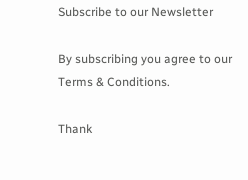Subscribe to our Newsletter

By subscribing you agree to our Terms & Conditions.

Thank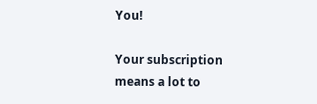You!

Your subscription means a lot to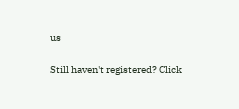us

Still haven't registered? Click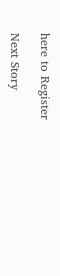here to Register

Next Story